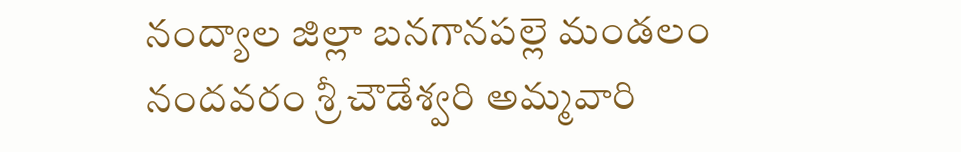నంద్యాల జిల్లా బనగానపల్లె మండలం నందవరం శ్రీ చౌడేశ్వరి అమ్మవారి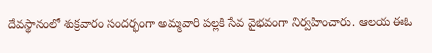దేవస్థానంలో శుక్రవారం సందర్భంగా అమ్మవారి పల్లకి సేవ వైభవంగా నిర్వహించారు. ఆలయ ఈఓ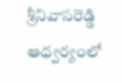శ్రీనివాసరెడ్డి ఆధ్వర్యంలో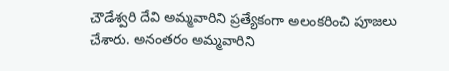చౌడేశ్వరి దేవి అమ్మవారిని ప్రత్యేకంగా అలంకరించి పూజలు చేశారు. అనంతరం అమ్మవారిని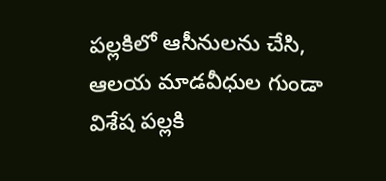పల్లకిలో ఆసీనులను చేసి, ఆలయ మాడవీధుల గుండా విశేష పల్లకి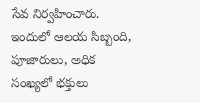సేవ నిర్వహించారు. ఇందులో ఆలయ సిబ్బంది, పూజారులు, అధిక సంఖ్యలో భక్తులు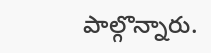పాల్గొన్నారు.